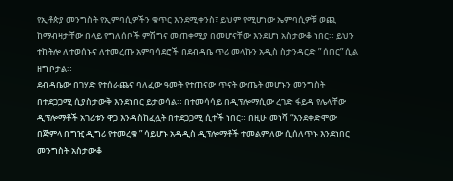የኢቶጵያ መንግስት የኢምባሲዎችን ቁጥር እንደሚቀንስ፣ ይህም የሚሆነው ኤምባሲዎቹ ወጪ ከማብዛታቸው በላይ የግለሰቦች ምሽግና መጠቀሚያ በመሆናቸው እንደሆነ አስታውቆ ነበር። ይህን ተከትሎ ለተወሰኑና ለተመረጡ አምባሳደሮች በደብዳቤ ጥሪ መላኩን አዲስ ስታንዳርድ ” ሰበር” ሲል ዘግቦታል።
ደብዳቤው በገሃድ የተሰራጨና ባለፈው ዓመት የተጠናው ጥናት ውጤት መሆኑን መንግስት በተደጋጋሚ ሲያስታውቅ እንደነበር ይታወሳል። በተመሳሳይ በዲፕሎማሲው ረገድ ፋይዳ የሌላቸው ዲፕሎማቶች አገሪቱን ዋጋ እንዳስከፈሏት በተደጋጋሚ ሲተች ነበር። በዚሁ መነሻ “እንደቀድሞው በጅምላ በግዢ ዲግሪ የተመረቁ ” ሳይሆኑ አዳዲስ ዲፕሎማቶች ተመልምለው ሲሰለጥኑ እንደነበር መንግስት አስታውቆ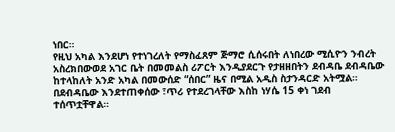ነበር።
የዚህ አካል እንደሆነ የተነገረለት የማስፈጸም ጅማሮ ሲሰሩበት ለነበረው ሚሲዮን ንብረት አስረክበውወደ አገር ቤት በመመልስ ሪፖርት እንዲያደርጉ የታዘዘበትን ደብዳቤ ደብዳቤው ከተላከለት አንድ አካል በመውሰድ “ሰበር” ዜና በሚል አዲስ ስታንዳርድ አትሟል። በደብዳቤው እንደተጠቀሰው ፣ጥሪ የተደረገላቸው እስከ ነሃሴ 15 ቀነ ገደብ ተሰጥቷቸዋል።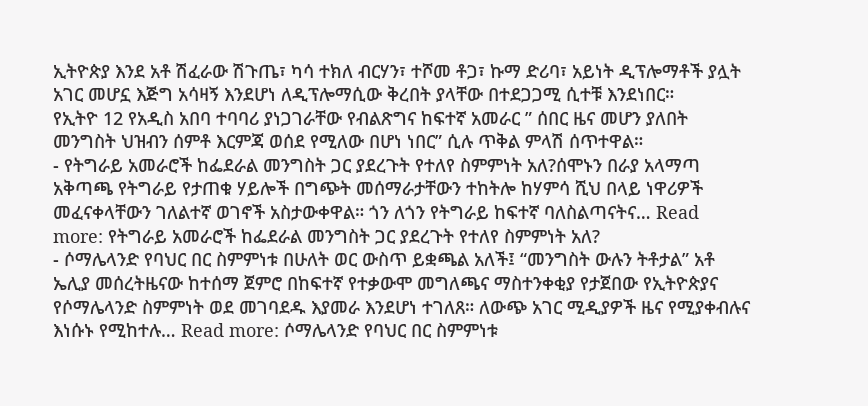ኢትዮጵያ እንደ አቶ ሽፈራው ሽጉጤ፣ ካሳ ተክለ ብርሃን፣ ተሾመ ቶጋ፣ ኩማ ድሪባ፣ አይነት ዲፕሎማቶች ያሏት አገር መሆኗ እጅግ አሳዛኝ እንደሆነ ለዲፕሎማሲው ቅረበት ያላቸው በተደጋጋሚ ሲተቹ እንደነበር።
የኢትዮ 12 የአዲስ አበባ ተባባሪ ያነጋገራቸው የብልጽግና ከፍተኛ አመራር ” ሰበር ዜና መሆን ያለበት መንግስት ህዝብን ሰምቶ እርምጃ ወሰደ የሚለው በሆነ ነበር” ሲሉ ጥቅል ምላሽ ሰጥተዋል።
- የትግራይ አመራሮች ከፌደራል መንግስት ጋር ያደረጉት የተለየ ስምምነት አለ?ሰሞኑን በራያ አላማጣ አቅጣጫ የትግራይ የታጠቁ ሃይሎች በግጭት መሰማራታቸውን ተከትሎ ከሃምሳ ሺህ በላይ ነዋሪዎች መፈናቀላቸውን ገለልተኛ ወገኖች አስታውቀዋል። ጎን ለጎን የትግራይ ከፍተኛ ባለስልጣናትና… Read more: የትግራይ አመራሮች ከፌደራል መንግስት ጋር ያደረጉት የተለየ ስምምነት አለ?
- ሶማሌላንድ የባህር በር ስምምነቱ በሁለት ወር ውስጥ ይቋጫል አለች፤ “መንግስት ውሉን ትቶታል” አቶ ኤሊያ መሰረትዜናው ከተሰማ ጀምሮ በከፍተኛ የተቃውሞ መግለጫና ማስተንቀቂያ የታጀበው የኢትዮጵያና የሶማሌላንድ ስምምነት ወደ መገባደዱ እያመራ እንደሆነ ተገለጸ። ለውጭ አገር ሚዲያዎች ዜና የሚያቀብሉና እነሱኑ የሚከተሉ… Read more: ሶማሌላንድ የባህር በር ስምምነቱ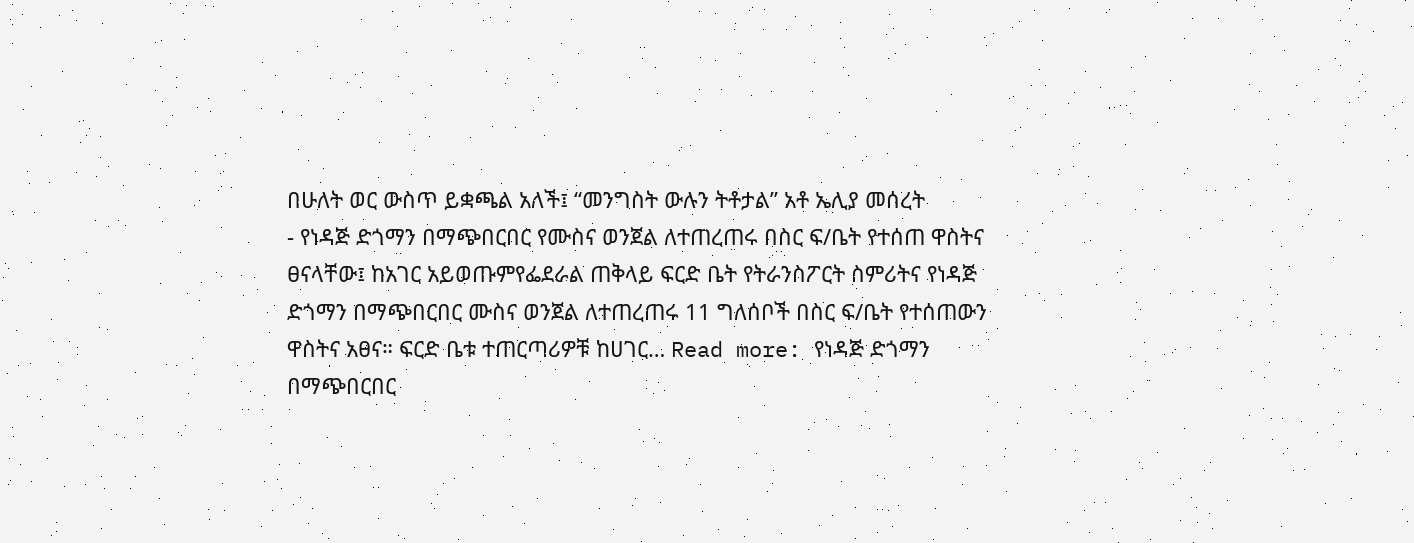በሁለት ወር ውስጥ ይቋጫል አለች፤ “መንግስት ውሉን ትቶታል” አቶ ኤሊያ መሰረት
- የነዳጅ ድጎማን በማጭበርበር የሙስና ወንጀል ለተጠረጠሩ በስር ፍ/ቤት የተሰጠ ዋስትና ፀናላቸው፤ ከአገር አይወጡምየፌደራል ጠቅላይ ፍርድ ቤት የትራንስፖርት ስምሪትና የነዳጅ ድጎማን በማጭበርበር ሙስና ወንጀል ለተጠረጠሩ 11 ግለሰቦች በስር ፍ/ቤት የተሰጠውን ዋስትና አፀና። ፍርድ ቤቱ ተጠርጣሪዎቹ ከሀገር… Read more: የነዳጅ ድጎማን በማጭበርበር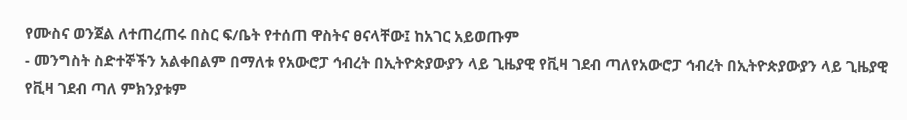የሙስና ወንጀል ለተጠረጠሩ በስር ፍ/ቤት የተሰጠ ዋስትና ፀናላቸው፤ ከአገር አይወጡም
- መንግስት ስድተኞችን አልቀበልም በማለቱ የአውሮፓ ኅብረት በኢትዮጵያውያን ላይ ጊዜያዊ የቪዛ ገደብ ጣለየአውሮፓ ኅብረት በኢትዮጵያውያን ላይ ጊዜያዊ የቪዛ ገደብ ጣለ ምክንያቱም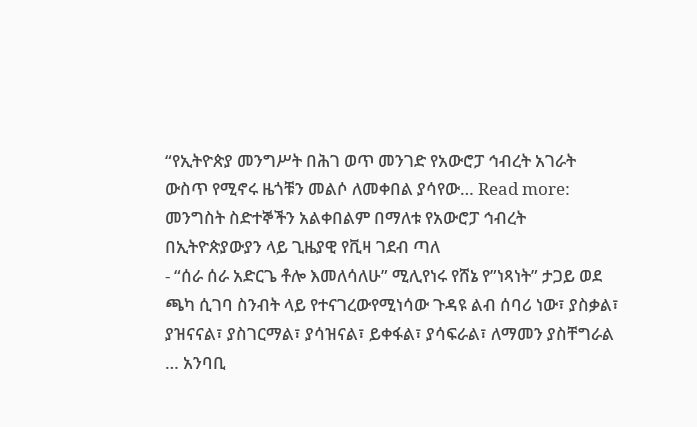“የኢትዮጵያ መንግሥት በሕገ ወጥ መንገድ የአውሮፓ ኅብረት አገራት ውስጥ የሚኖሩ ዜጎቹን መልሶ ለመቀበል ያሳየው… Read more: መንግስት ስድተኞችን አልቀበልም በማለቱ የአውሮፓ ኅብረት በኢትዮጵያውያን ላይ ጊዜያዊ የቪዛ ገደብ ጣለ
- “ሰራ ሰራ አድርጌ ቶሎ እመለሳለሁ” ሚሊየነሩ የሸኔ የ”ነጻነት” ታጋይ ወደ ጫካ ሲገባ ስንብት ላይ የተናገረውየሚነሳው ጉዳዩ ልብ ሰባሪ ነው፣ ያስቃል፣ ያዝናናል፣ ያስገርማል፣ ያሳዝናል፣ ይቀፋል፣ ያሳፍራል፣ ለማመን ያስቸግራል … አንባቢ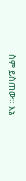ስም ይስጠው። እኔ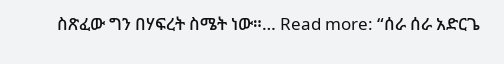ስጽፈው ግን በሃፍረት ስሜት ነው።… Read more: “ሰራ ሰራ አድርጌ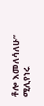ቶሎ እመለሳለሁ” ሚሊየነሩ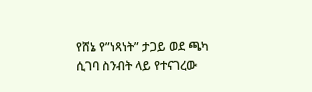የሸኔ የ”ነጻነት” ታጋይ ወደ ጫካ ሲገባ ስንብት ላይ የተናገረው